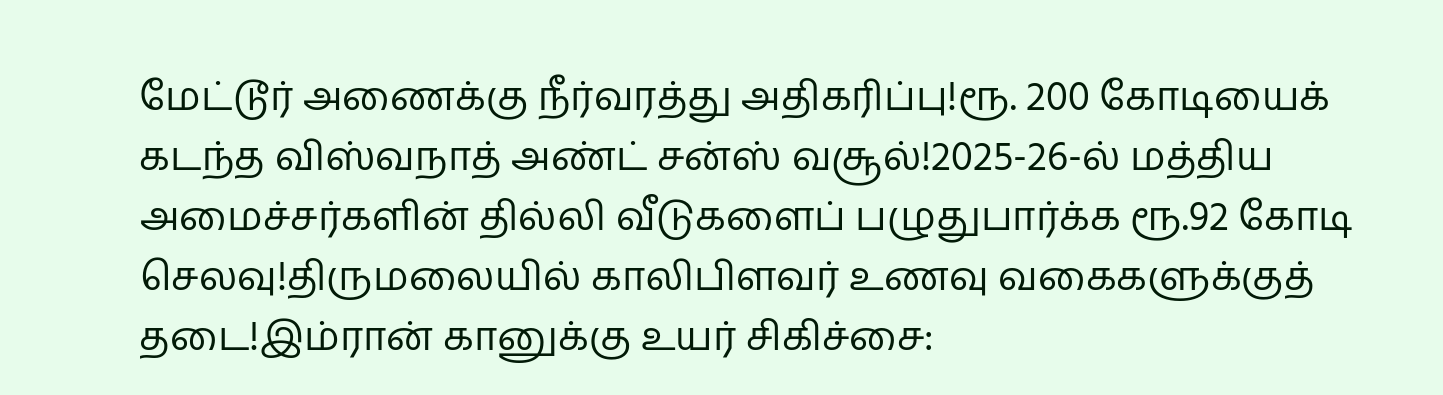மேட்டூர் அணைக்கு நீர்வரத்து அதிகரிப்பு!ரூ. 200 கோடியைக் கடந்த விஸ்வநாத் அண்ட் சன்ஸ் வசூல்!2025-26-ல் மத்திய அமைச்சர்களின் தில்லி வீடுகளைப் பழுதுபார்க்க ரூ.92 கோடி செலவு!திருமலையில் காலிபிளவர் உணவு வகைகளுக்குத் தடை!இம்ரான் கானுக்கு உயர் சிகிச்சை: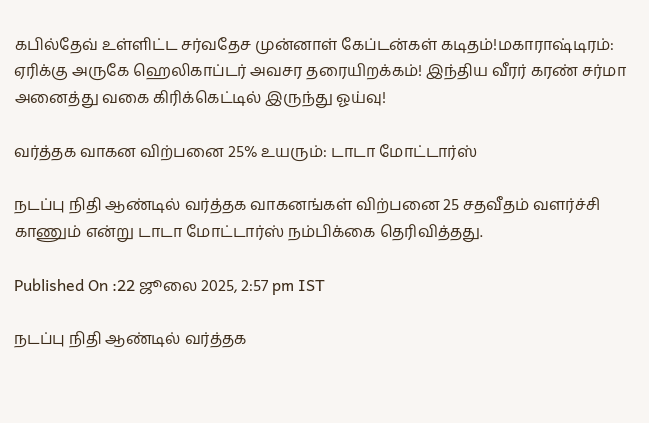கபில்தேவ் உள்ளிட்ட சர்வதேச முன்னாள் கேப்டன்கள் கடிதம்!மகாராஷ்டிரம்: ஏரிக்கு அருகே ஹெலிகாப்டர் அவசர தரையிறக்கம்! இந்திய வீரர் கரண் சர்மா அனைத்து வகை கிரிக்கெட்டில் இருந்து ஓய்வு!

வர்த்தக வாகன விற்பனை 25% உயரும்: டாடா மோட்டார்ஸ்

நடப்பு நிதி ஆண்டில் வர்த்தக வாகனங்கள் விற்பனை 25 சதவீதம் வளர்ச்சி காணும் என்று டாடா மோட்டார்ஸ் நம்பிக்கை தெரிவித்தது.

Published On :22 ஜூலை 2025, 2:57 pm IST

நடப்பு நிதி ஆண்டில் வர்த்தக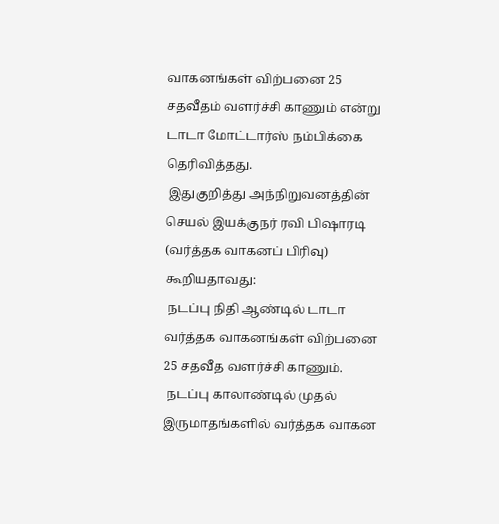வாகனங்கள் விற்பனை 25 சதவீதம் வளர்ச்சி காணும் என்று டாடா மோட்டார்ஸ் நம்பிக்கை தெரிவித்தது.
 இதுகுறித்து அந்நிறுவனத்தின் செயல் இயக்குநர் ரவி பிஷாரடி (வர்த்தக வாகனப் பிரிவு) கூறியதாவது:
 நடப்பு நிதி ஆண்டில் டாடா வர்த்தக வாகனங்கள் விற்பனை 25 சதவீத வளர்ச்சி காணும்.
 நடப்பு காலாண்டில் முதல் இருமாதங்களில் வர்த்தக வாகன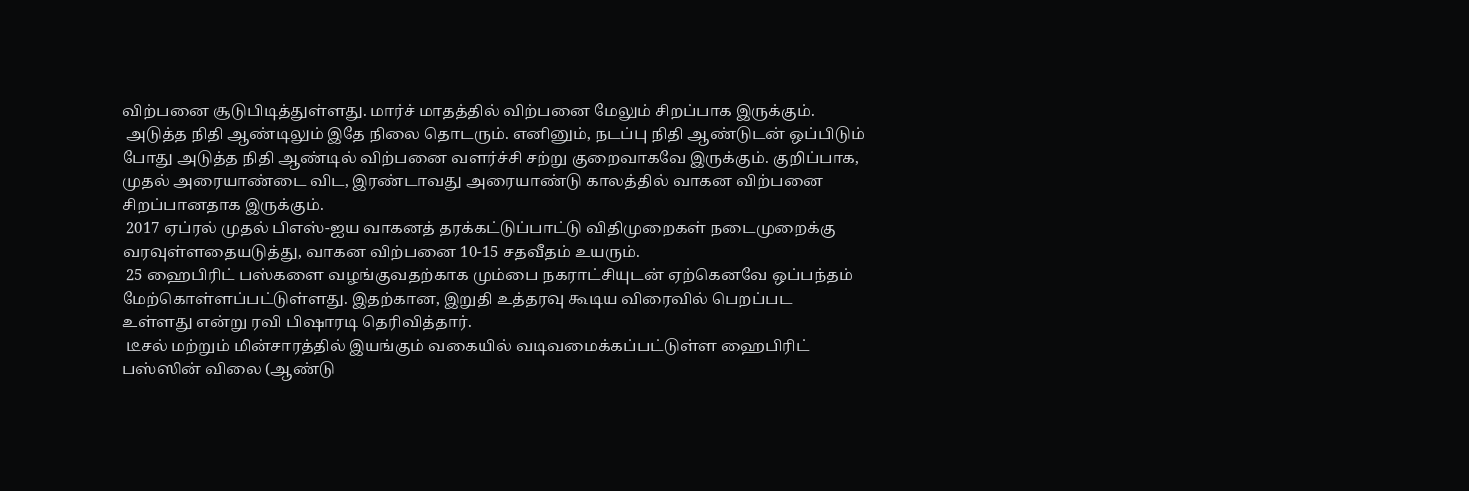விற்பனை சூடுபிடித்துள்ளது. மார்ச் மாதத்தில் விற்பனை மேலும் சிறப்பாக இருக்கும்.
 அடுத்த நிதி ஆண்டிலும் இதே நிலை தொடரும். எனினும், நடப்பு நிதி ஆண்டுடன் ஒப்பிடும் போது அடுத்த நிதி ஆண்டில் விற்பனை வளர்ச்சி சற்று குறைவாகவே இருக்கும். குறிப்பாக, முதல் அரையாண்டை விட, இரண்டாவது அரையாண்டு காலத்தில் வாகன விற்பனை சிறப்பானதாக இருக்கும்.
 2017 ஏப்ரல் முதல் பிஎஸ்-ஐய வாகனத் தரக்கட்டுப்பாட்டு விதிமுறைகள் நடைமுறைக்கு வரவுள்ளதையடுத்து, வாகன விற்பனை 10-15 சதவீதம் உயரும்.
 25 ஹைபிரிட் பஸ்களை வழங்குவதற்காக மும்பை நகராட்சியுடன் ஏற்கெனவே ஒப்பந்தம் மேற்கொள்ளப்பட்டுள்ளது. இதற்கான, இறுதி உத்தரவு கூடிய விரைவில் பெறப்பட உள்ளது என்று ரவி பிஷாரடி தெரிவித்தார்.
 டீசல் மற்றும் மின்சாரத்தில் இயங்கும் வகையில் வடிவமைக்கப்பட்டுள்ள ஹைபிரிட் பஸ்ஸின் விலை (ஆண்டு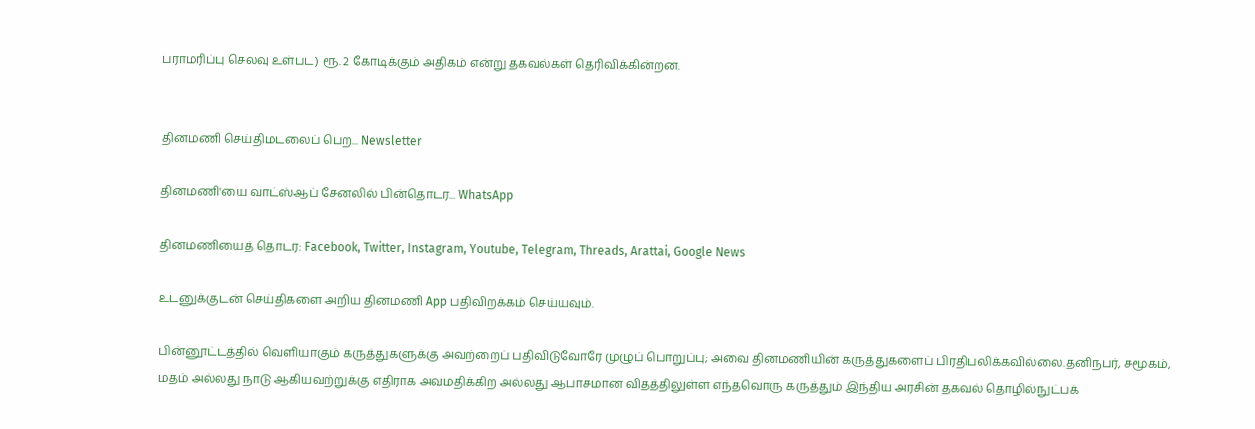பராமரிப்பு செலவு உள்பட) ரூ. 2 கோடிக்கும் அதிகம் என்று தகவல்கள் தெரிவிக்கின்றன.


தினமணி செய்திமடலைப் பெற... Newsletter

தினமணி'யை வாட்ஸ்ஆப் சேனலில் பின்தொடர... WhatsApp

தினமணியைத் தொடர: Facebook, Twitter, Instagram, Youtube, Telegram, Threads, Arattai, Google News

உடனுக்குடன் செய்திகளை அறிய தினமணி App பதிவிறக்கம் செய்யவும்.

பின்னூட்டத்தில் வெளியாகும் கருத்துகளுக்கு அவற்றைப் பதிவிடுவோரே முழுப் பொறுப்பு; அவை தினமணியின் கருத்துகளைப் பிரதிபலிக்கவில்லை.தனிநபர், சமூகம், மதம் அல்லது நாடு ஆகியவற்றுக்கு எதிராக அவமதிக்கிற அல்லது ஆபாசமான விதத்திலுள்ள எந்தவொரு கருத்தும் இந்திய அரசின் தகவல் தொழில்நுட்பக்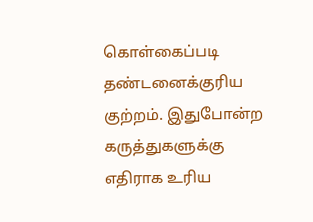கொள்கைப்படி தண்டனைக்குரிய குற்றம். இதுபோன்ற கருத்துகளுக்கு எதிராக உரிய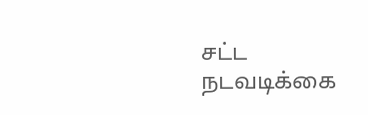சட்ட நடவடிக்கை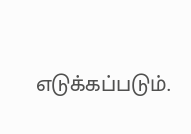எடுக்கப்படும்.